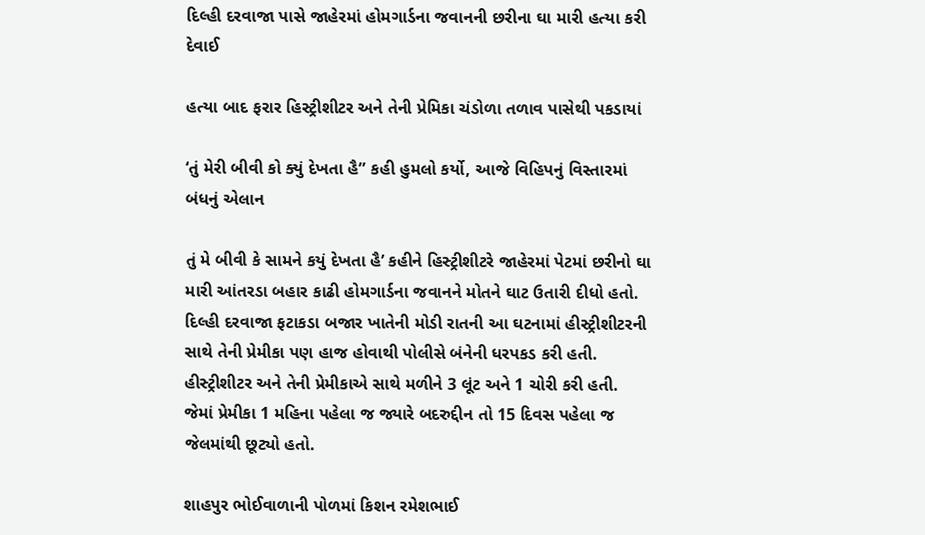દિલ્હી દરવાજા પાસે જાહેરમાં હોમગાર્ડના જવાનની છરીના ઘા મારી હત્યા કરી દેવાઈ

હત્યા બાદ ફરાર હિસ્ટ્રીશીટર અને તેની પ્રેમિકા ચંડોળા તળાવ પાસેથી પકડાયાં

‘તું મેરી બીવી કો ક્યું દેખતા હૈ” કહી હુમલો કર્યો, આજે વિહિપનું વિસ્તારમાં બંધનું એલાન

તું મે બીવી કે સામને કયું દેખતા હૈ’ કહીને હિસ્ટ્રીશીટરે જાહેરમાં પેટમાં છરીનો ઘા મારી આંતરડા બહાર કાઢી હોમગાર્ડના જવાનને મોતને ઘાટ ઉતારી દીધો હતો. દિલ્હી દરવાજા ફટાકડા બજાર ખાતેની મોડી રાતની આ ઘટનામાં હીસ્ટ્રીશીટરની સાથે તેની પ્રેમીકા પણ હાજ હોવાથી પોલીસે બંનેની ધરપકડ કરી હતી. હીસ્ટ્રીશીટર અને તેની પ્રેમીકાએ સાથે મળીને 3 લૂંટ અને 1 ચોરી કરી હતી. જેમાં પ્રેમીકા 1 મહિના પહેલા જ જ્યારે બદરુદ્દીન તો 15 દિવસ પહેલા જ જેલમાંથી છૂટ્યો હતો.

શાહપુર ભોઈવાળાની પોળમાં કિશન રમેશભાઈ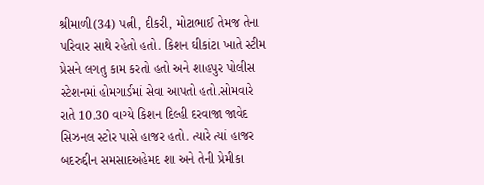શ્રીમાળી(34) પત્ની, દીકરી, મોટાભાઈ તેમજ તેના પરિવાર સાથે રહેતો હતો. કિશન ઘીકાંટા ખાતે સ્ટીમ પ્રેસને લગતુ કામ કરતો હતો અને શાહપુર પોલીસ સ્ટેશનમાં હોમગાર્ડમાં સેવા આપતો હતો.સોમવારે રાતે 10.30 વાગ્યે કિશન દિલ્હી દરવાજા જાવેદ સિઝનલ સ્ટોર પાસે હાજર હતો. ત્યારે ત્યાં હાજર બદરુદ્દીન સમસાદઅહેમદ શા અને તેની પ્રેમીકા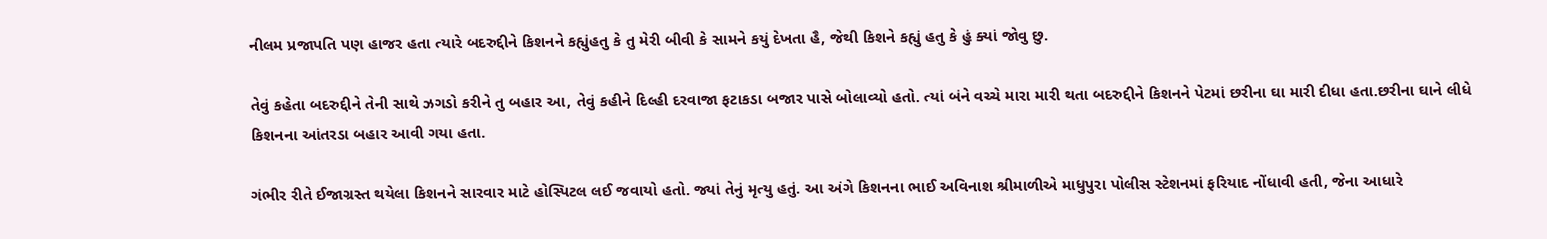નીલમ પ્રજાપતિ પણ હાજર હતા ત્યારે બદરુદ્દીને કિશનને કહ્યુંહતુ કે તુ મેરી બીવી કે સામને કયું દેખતા હૈ, જેથી કિશને કહ્યું હતુ કે હું ક્યાં જોવુ છુ.

તેવું કહેતા બદરુદ્દીને તેની સાથે ઝગડો કરીને તુ બહાર આ, તેવું કહીને દિલ્હી દરવાજા ફટાકડા બજાર પાસે બોલાવ્યો હતો. ત્યાં બંને વચ્ચે મારા મારી થતા બદરુદ્દીને કિશનને પેટમાં છરીના ઘા મારી દીધા હતા.છરીના ઘાને લીધે કિશનના આંતરડા બહાર આવી ગયા હતા.

ગંભીર રીતે ઈજાગ્રસ્ત થયેલા કિશનને સારવાર માટે હોસ્પિટલ લઈ જવાયો હતો. જ્યાં તેનું મૃત્યુ હતું. આ અંગે કિશનના ભાઈ અવિનાશ શ્રીમાળીએ માધુપુરા પોલીસ સ્ટેશનમાં ફરિયાદ નોંધાવી હતી, જેના આધારે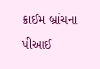ક્રાઈમ બ્રાંચના પીઆઈ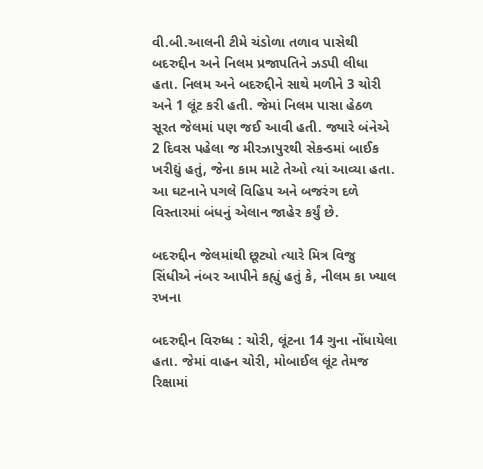વી.બી.આલની ટીમે ચંડોળા તળાવ પાસેથી બદરુદ્દીન અને નિલમ પ્રજાપતિને ઝડપી લીધા હતા. નિલમ અને બદરુદ્દીને સાથે મળીને 3 ચોરી અને 1 લૂંટ કરી હતી. જેમાં નિલમ પાસા હેઠળ સૂરત જેલમાં પણ જઈ આવી હતી. જ્યારે બંનેએ 2 દિવસ પહેલા જ મીરઝાપુરથી સેકન્ડમાં બાઈક ખરીદ્યું હતું, જેના કામ માટે તેઓ ત્યાં આવ્યા હતા. આ ઘટનાને પગલે વિહિપ અને બજરંગ દળે વિસ્તારમાં બંધનું એલાન જાહેર કર્યું છે.

બદરુદ્દીન જેલમાંથી છૂટ્યો ત્યારે મિત્ર વિજુ સિંધીએ નંબર આપીને કહ્યું હતું કે, નીલમ કા ખ્યાલ રખના

બદરુદ્દીન વિરુધ્ધ : ચોરી, લૂંટના 14 ગુના નોંધાયેલા હતા. જેમાં વાહન ચોરી, મોબાઈલ લૂંટ તેમજ રિક્ષામાં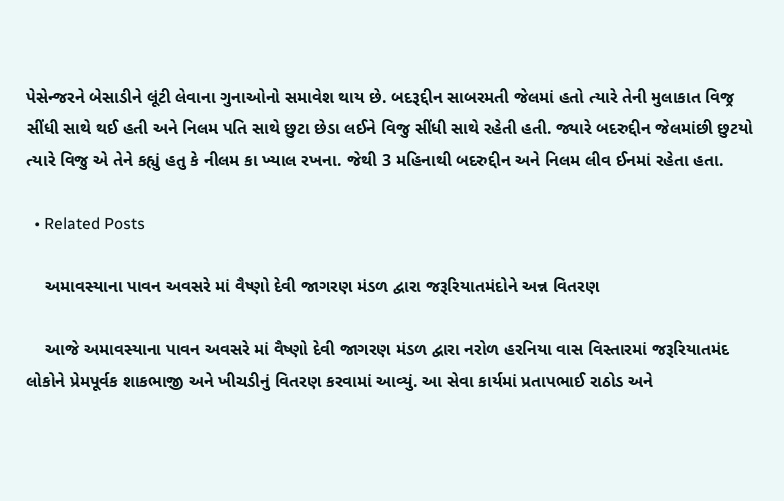પેસેન્જરને બેસાડીને લૂંટી લેવાના ગુનાઓનો સમાવેશ થાય છે. બદરૂદ્દીન સાબરમતી જેલમાં હતો ત્યારે તેની મુલાકાત વિજ્ર સીંધી સાથે થઈ હતી અને નિલમ પતિ સાથે છુટા છેડા લઈને વિજુ સીંધી સાથે રહેતી હતી. જ્યારે બદરુદ્દીન જેલમાંછી છુટયો ત્યારે વિજુ એ તેને કહ્યું હતુ કે નીલમ કા ખ્યાલ રખના. જેથી 3 મહિનાથી બદરુદ્દીન અને નિલમ લીવ ઈનમાં રહેતા હતા.

  • Related Posts

    અમાવસ્યાના પાવન અવસરે માં વૈષ્ણો દેવી જાગરણ મંડળ દ્વારા જરૂરિયાતમંદોને અન્ન વિતરણ

    આજે અમાવસ્યાના પાવન અવસરે માં વૈષ્ણો દેવી જાગરણ મંડળ દ્વારા નરોળ હરનિયા વાસ વિસ્તારમાં જરૂરિયાતમંદ લોકોને પ્રેમપૂર્વક શાકભાજી અને ખીચડીનું વિતરણ કરવામાં આવ્યું. આ સેવા કાર્યમાં પ્રતાપભાઈ રાઠોડ અને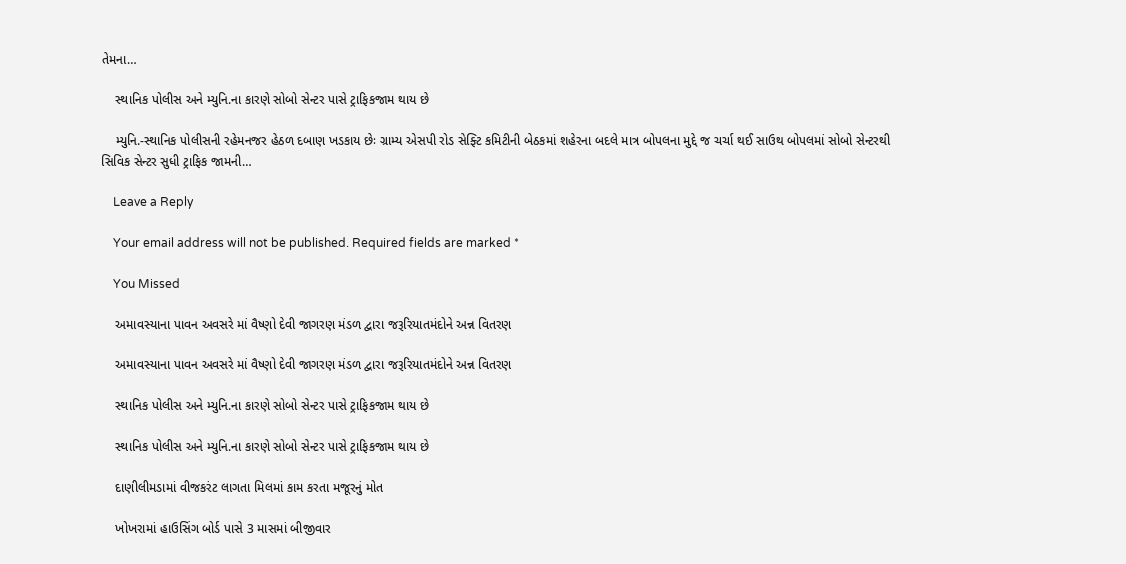તેમના…

    સ્થાનિક પોલીસ અને મ્યુનિ.ના કારણે સોબો સેન્ટર પાસે ટ્રાફિકજામ થાય છે

    મ્યુનિ.-સ્થાનિક પોલીસની રહેમનજર હેઠળ દબાણ ખડકાય છેઃ ગ્રામ્ય એસપી રોડ સેફ્ટિ કમિટીની બેઠકમાં શહેરના બદલે માત્ર બોપલના મુદ્દે જ ચર્ચા થઈ સાઉથ બોપલમાં સોબો સેન્ટરથી સિવિક સેન્ટર સુધી ટ્રાફિક જામની…

    Leave a Reply

    Your email address will not be published. Required fields are marked *

    You Missed

    અમાવસ્યાના પાવન અવસરે માં વૈષ્ણો દેવી જાગરણ મંડળ દ્વારા જરૂરિયાતમંદોને અન્ન વિતરણ

    અમાવસ્યાના પાવન અવસરે માં વૈષ્ણો દેવી જાગરણ મંડળ દ્વારા જરૂરિયાતમંદોને અન્ન વિતરણ

    સ્થાનિક પોલીસ અને મ્યુનિ.ના કારણે સોબો સેન્ટર પાસે ટ્રાફિકજામ થાય છે

    સ્થાનિક પોલીસ અને મ્યુનિ.ના કારણે સોબો સેન્ટર પાસે ટ્રાફિકજામ થાય છે

    દાણીલીમડામાં વીજકરંટ લાગતા મિલમાં કામ કરતા મજૂરનું મોત

    ખોખરામાં હાઉસિંગ બોર્ડ પાસે 3 માસમાં બીજીવાર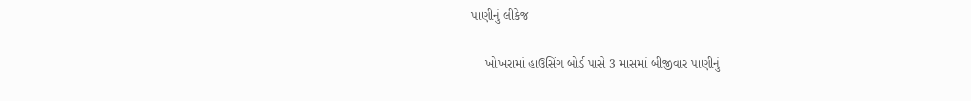પાણીનું લીકેજ

    ખોખરામાં હાઉસિંગ બોર્ડ પાસે 3 માસમાં બીજીવાર પાણીનું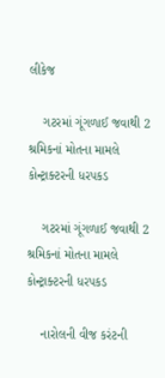લીકેજ

    ગટરમાં ગૂંગળાઈ જવાથી 2 શ્રમિકનાં મોતના મામલે કોન્ટ્રાક્ટરની ધરપકડ

    ગટરમાં ગૂંગળાઈ જવાથી 2 શ્રમિકનાં મોતના મામલે કોન્ટ્રાક્ટરની ધરપકડ

    નારોલની વીજ કરંટની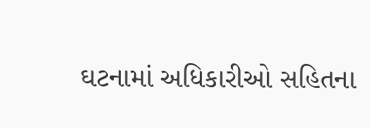ઘટનામાં અધિકારીઓ સહિતના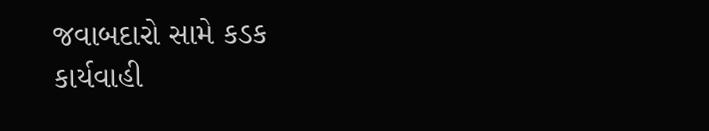જવાબદારો સામે કડક કાર્યવાહી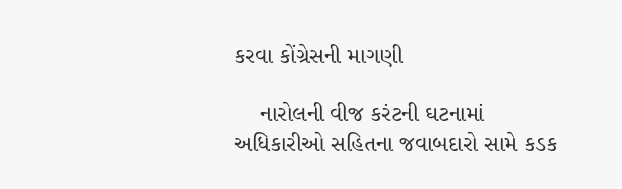કરવા કોંગ્રેસની માગણી

    નારોલની વીજ કરંટની ઘટનામાં અધિકારીઓ સહિતના જવાબદારો સામે કડક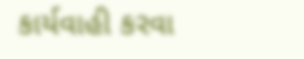કાર્યવાહી કરવા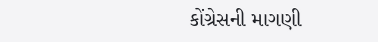કોંગ્રેસની માગણી